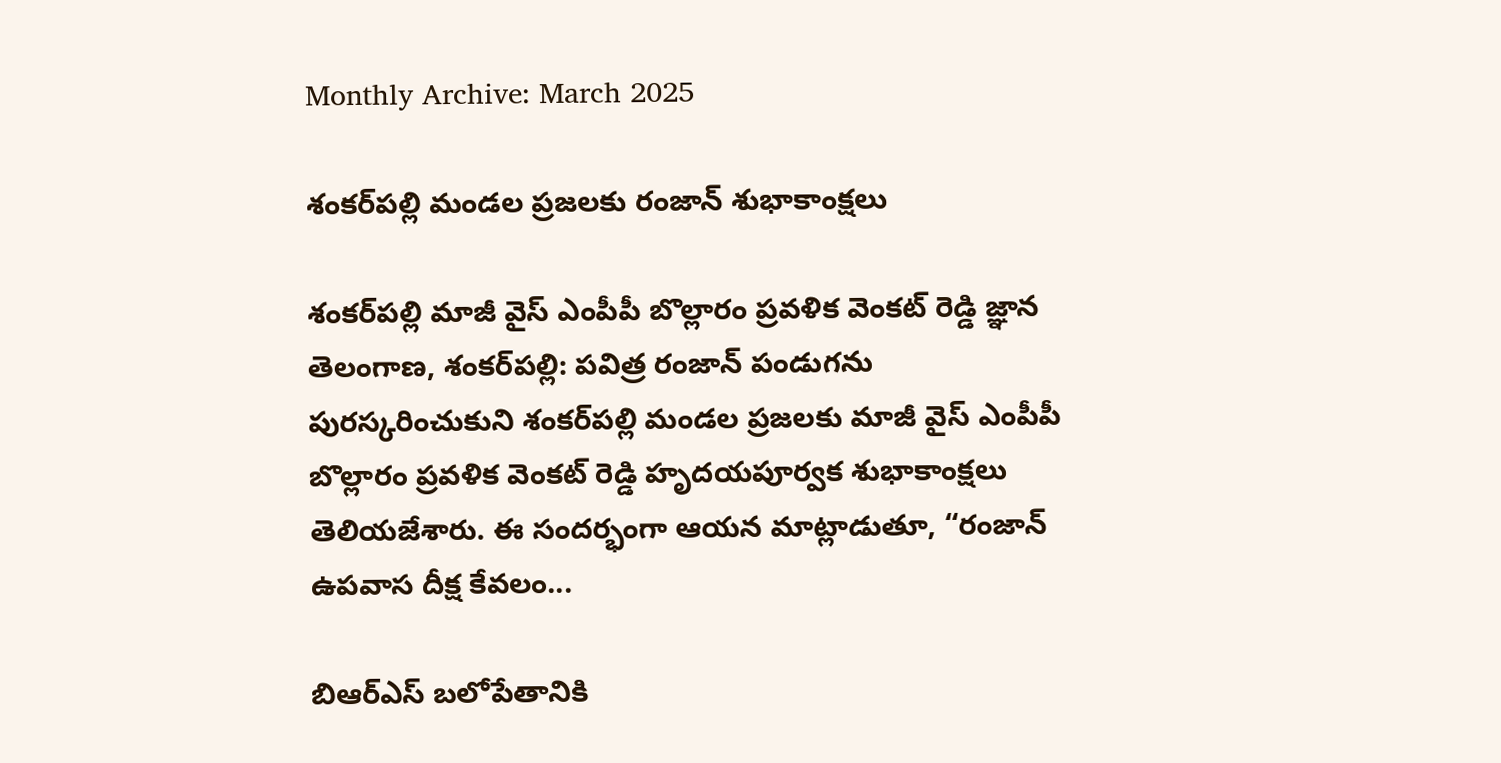Monthly Archive: March 2025

శంకర్‌పల్లి మండల ప్రజలకు రంజాన్ శుభాకాంక్షలు

శంకర్‌పల్లి మాజీ వైస్ ఎంపీపీ బొల్లారం ప్రవళిక వెంకట్ రెడ్డి జ్ఞాన తెలంగాణ, శంకర్‌పల్లి: పవిత్ర రంజాన్ పండుగను పురస్కరించుకుని శంకర్‌పల్లి మండల ప్రజలకు మాజీ వైస్ ఎంపీపీ బొల్లారం ప్రవళిక వెంకట్ రెడ్డి హృదయపూర్వక శుభాకాంక్షలు తెలియజేశారు. ఈ సందర్భంగా ఆయన మాట్లాడుతూ, “రంజాన్ ఉపవాస దీక్ష కేవలం...

బిఆర్ఎస్ బలోపేతానికి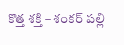కొత్త శక్తి – శంకర్ పల్లి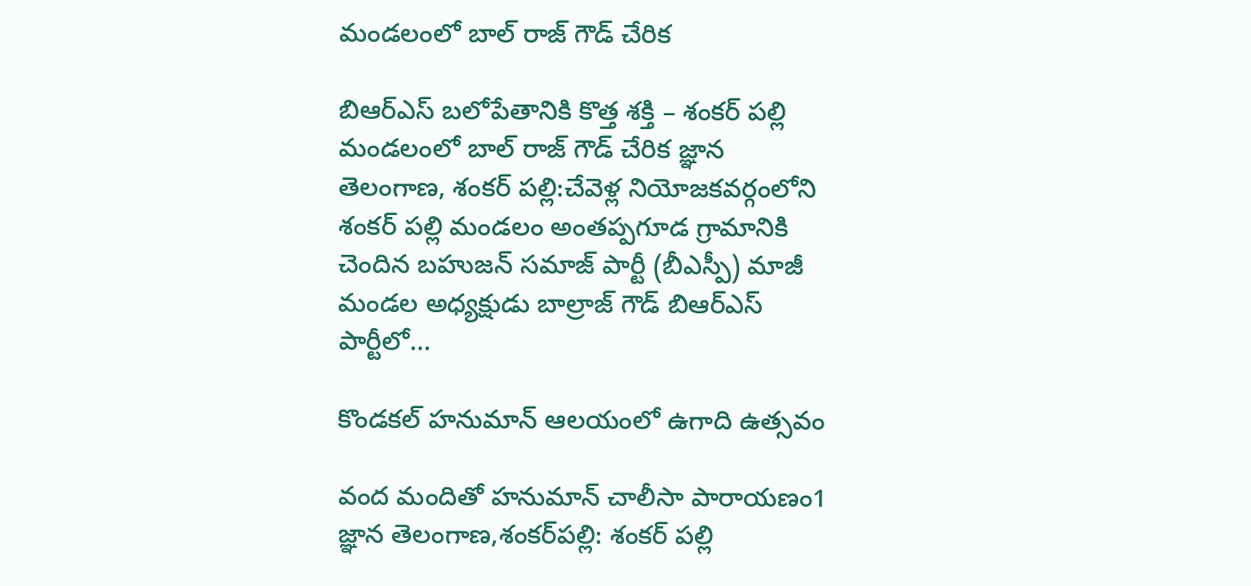మండలంలో బాల్ రాజ్ గౌడ్ చేరిక

బిఆర్ఎస్ బలోపేతానికి కొత్త శక్తి – శంకర్ పల్లి మండలంలో బాల్ రాజ్ గౌడ్ చేరిక జ్ఞాన తెలంగాణ, శంకర్ పల్లి:చేవెళ్ల నియోజకవర్గంలోని శంకర్ పల్లి మండలం అంతప్పగూడ గ్రామానికి చెందిన బహుజన్ సమాజ్ పార్టీ (బీఎస్పీ) మాజీ మండల అధ్యక్షుడు బాల్రాజ్ గౌడ్ బిఆర్ఎస్ పార్టీలో...

కొండకల్ హనుమాన్ ఆలయంలో ఉగాది ఉత్సవం

వంద మందితో హనుమాన్ చాలీసా పారాయణం1 జ్ఞాన తెలంగాణ,శంకర్‌పల్లి: శంకర్ పల్లి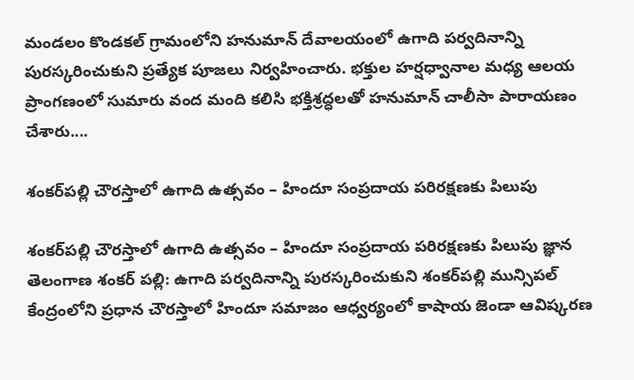మండలం కొండకల్ గ్రామంలోని హనుమాన్ దేవాలయంలో ఉగాది పర్వదినాన్ని పురస్కరించుకుని ప్రత్యేక పూజలు నిర్వహించారు. భక్తుల హర్షధ్వానాల మధ్య ఆలయ ప్రాంగణంలో సుమారు వంద మంది కలిసి భక్తిశ్రద్ధలతో హనుమాన్ చాలీసా పారాయణం చేశారు....

శంకర్‌పల్లి చౌరస్తాలో ఉగాది ఉత్సవం – హిందూ సంప్రదాయ పరిరక్షణకు పిలుపు

శంకర్‌పల్లి చౌరస్తాలో ఉగాది ఉత్సవం – హిందూ సంప్రదాయ పరిరక్షణకు పిలుపు జ్ఞాన తెలంగాణ శంకర్ పల్లి: ఉగాది పర్వదినాన్ని పురస్కరించుకుని శంకర్‌పల్లి మున్సిపల్ కేంద్రంలోని ప్రధాన చౌరస్తాలో హిందూ సమాజం ఆధ్వర్యంలో కాషాయ జెండా ఆవిష్కరణ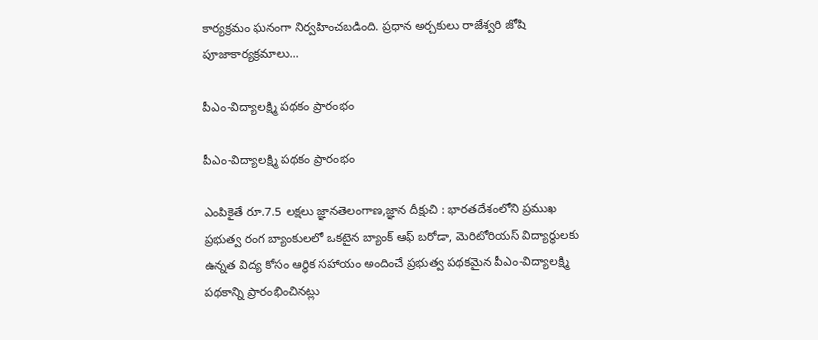కార్యక్రమం ఘనంగా నిర్వహించబడింది. ప్రధాన అర్చకులు రాజేశ్వరి జోషి పూజాకార్యక్రమాలు...

పీఎం-విద్యాలక్ష్మి పథకం ప్రారంభం

పీఎం-విద్యాలక్ష్మి పథకం ప్రారంభం

ఎంపికైతే రూ.7.5 లక్షలు జ్ఞానతెలంగాణ,జ్ఞాన దీక్షుచి : భారతదేశంలోని ప్రముఖ ప్రభుత్వ రంగ బ్యాంకులలో ఒకటైన బ్యాంక్ ఆఫ్ బరోడా, మెరిటోరియస్ విద్యార్థులకు ఉన్నత విద్య కోసం ఆర్థిక సహాయం అందించే ప్రభుత్వ పథకమైన పీఎం-విద్యాలక్ష్మి పథకాన్ని ప్రారంభించినట్లు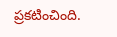ప్రకటించింది.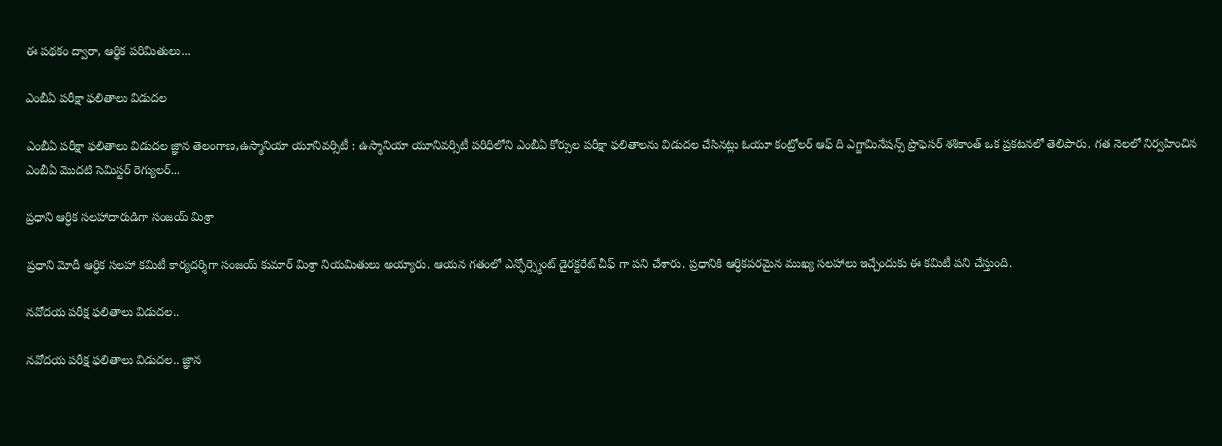ఈ పథకం ద్వారా, ఆర్థిక పరిమితులు...

ఎంబీఏ పరీక్షా ఫలితాలు విడుదల

ఎంబీఏ పరీక్షా ఫలితాలు విడుదల జ్ఞాన తెలంగాణ,ఉస్మానియా యూనివర్సిటీ : ఉస్మానియా యూనివర్సిటీ పరిధిలోని ఎంబీఏ కోర్సుల పరీక్షా ఫలితాలను విడుదల చేసినట్లు ఓయూ కంట్రోలర్ ఆఫ్ ది ఎగ్జామినేషన్స్ ప్రొఫెసర్ శశికాంత్ ఒక ప్రకటనలో తెలిపారు. గత నెలలో నిర్వహించిన ఎంబీఏ మొదటి సెమిస్టర్ రెగ్యులర్...

ప్రధాని ఆర్ధిక సలహాదారుడిగా సంజయ్ మిశ్రా

ప్రధాని మోదీ ఆర్ధిక సలహా కమిటీ కార్యదర్శిగా సంజయ్ కుమార్ మిశ్రా నియమితులు అయ్యారు. ఆయన గతంలో ఎన్ఫోర్స్మెంట్ డైరక్టరేట్ చీఫ్ గా పని చేశారు. ప్రధానికి ఆర్ధికపరమైన ముఖ్య సలహాలు ఇచ్చేందుకు ఈ కమిటీ పని చేస్తుంది.

నవోదయ పరీక్ష ఫలితాలు విడుదల..

నవోదయ పరీక్ష ఫలితాలు విడుదల.. జ్ఞాన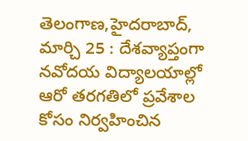తెలంగాణ,హైదరాబాద్, మార్చి 25 : దేశవ్యాప్తంగా నవోదయ విద్యాలయాల్లో ఆరో తరగతిలో ప్రవేశాల కోసం నిర్వహించిన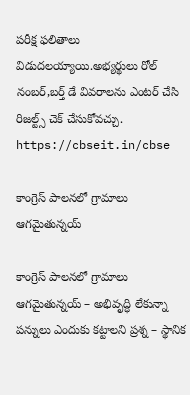పరీక్ష ఫలితాలు విడుదలయ్యాయి.అభ్యర్థులు రోల్ నంబర్,బర్త్ డే వివరాలను ఎంటర్ చేసి రిజల్ట్స్ చెక్ చేసుకోవచ్చు. https://cbseit.in/cbse

కాంగ్రెస్ పాలనలో గ్రామాలు ఆగమైతున్నయ్

కాంగ్రెస్ పాలనలో గ్రామాలు ఆగమైతున్నయ్ – అభివృద్ధి లేకున్నా పన్నులు ఎందుకు కట్టాలని ప్రశ్న – స్థానిక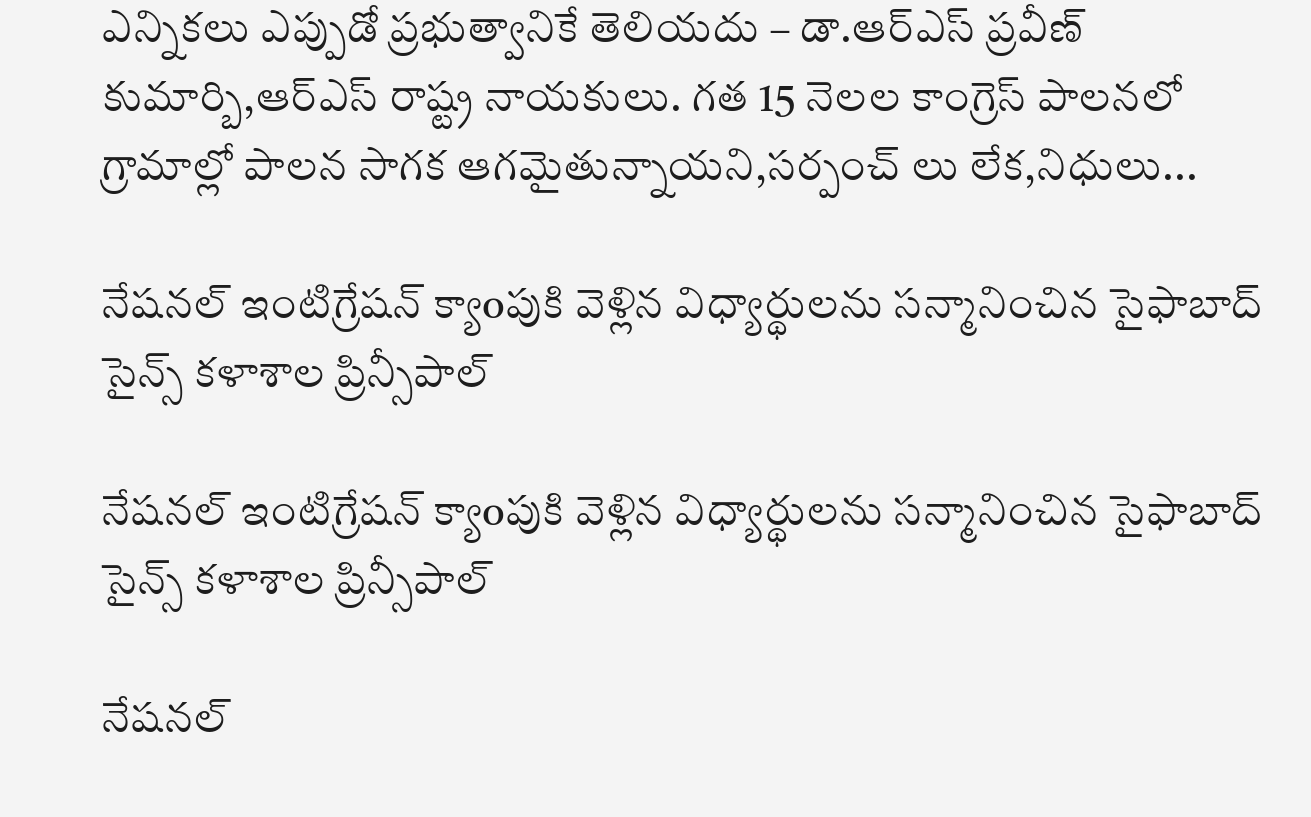ఎన్నికలు ఎప్పుడో ప్రభుత్వానికే తెలియదు – డా.ఆర్ఎస్ ప్రవీణ్ కుమార్బి,ఆర్ఎస్ రాష్ట్ర నాయకులు. గత 15 నెలల కాంగ్రెస్ పాలనలో గ్రామాల్లో పాలన సాగక ఆగమైతున్నాయని,సర్పంచ్ లు లేక,నిధులు...

నేషనల్ ఇంటిగ్రేషన్ క్యాoపుకి వెళ్లిన విధ్యార్థులను సన్మానించిన సైఫాబాద్ సైన్స్ కళాశాల ప్రిన్సీపాల్

నేషనల్ ఇంటిగ్రేషన్ క్యాoపుకి వెళ్లిన విధ్యార్థులను సన్మానించిన సైఫాబాద్ సైన్స్ కళాశాల ప్రిన్సీపాల్

నేషనల్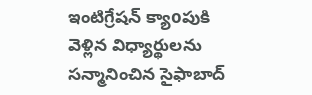ఇంటిగ్రేషన్ క్యాoపుకి వెళ్లిన విధ్యార్థులను సన్మానించిన సైఫాబాద్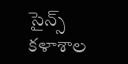సైన్స్ కళాశాల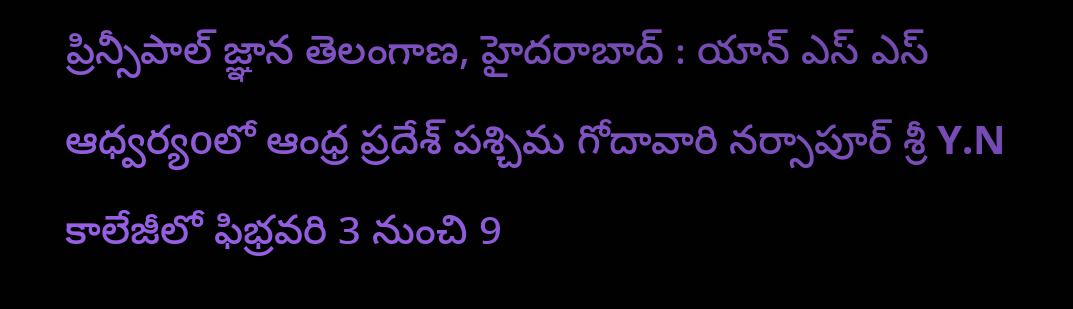ప్రిన్సీపాల్ జ్ఞాన తెలంగాణ, హైదరాబాద్ : యాన్ ఎస్ ఎస్ ఆధ్వర్యoలో ఆంధ్ర ప్రదేశ్ పశ్చిమ గోదావారి నర్సాపూర్ శ్రీ Y.N కాలేజీలో ఫిభ్రవరి 3 నుంచి 9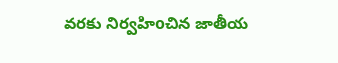వరకు నిర్వహిoచిన జాతీయ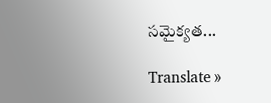సమైక్యత...

Translate »